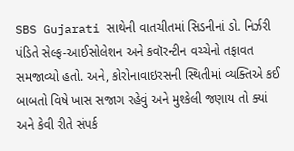SBS Gujarati સાથેની વાતચીતમાં સિડનીનાં ડો. નિર્ઝરી પંડિતે સેલ્ફ-આઈસોલેશન અને કવૉરન્ટીન વચ્ચેનો તફાવત સમજાવ્યો હતો. અને, કોરોનાવાઇરસની સ્થિતીમાં વ્યક્તિએ કઈ બાબતો વિષે ખાસ સજાગ રહેવું અને મુશ્કેલી જણાય તો ક્યાં અને કેવી રીતે સંપર્ક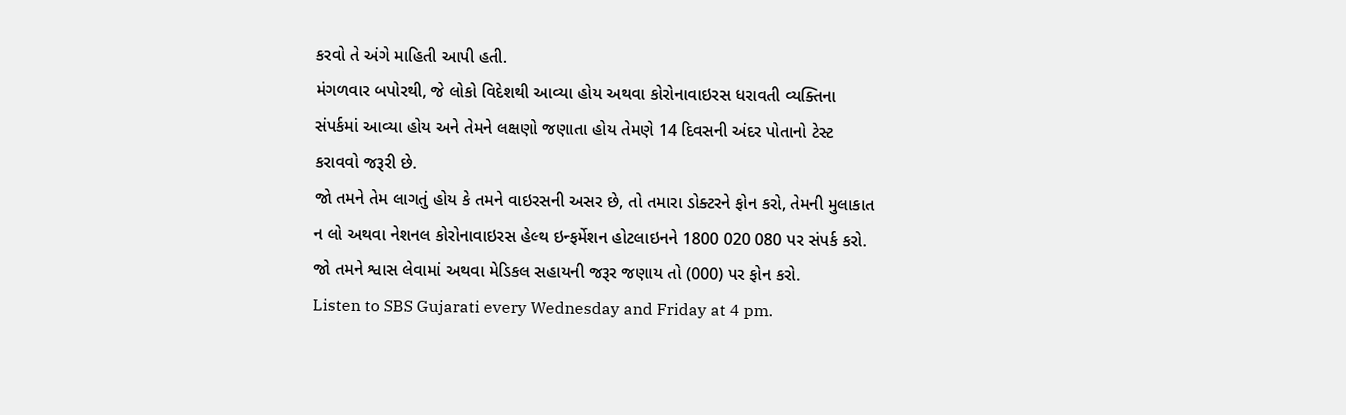કરવો તે અંગે માહિતી આપી હતી.
મંગળવાર બપોરથી, જે લોકો વિદેશથી આવ્યા હોય અથવા કોરોનાવાઇરસ ધરાવતી વ્યક્તિના સંપર્કમાં આવ્યા હોય અને તેમને લક્ષણો જણાતા હોય તેમણે 14 દિવસની અંદર પોતાનો ટેસ્ટ કરાવવો જરૂરી છે.
જો તમને તેમ લાગતું હોય કે તમને વાઇરસની અસર છે, તો તમારા ડોક્ટરને ફોન કરો, તેમની મુલાકાત ન લો અથવા નેશનલ કોરોનાવાઇરસ હેલ્થ ઇન્ફર્મેશન હોટલાઇનને 1800 020 080 પર સંપર્ક કરો.
જો તમને શ્વાસ લેવામાં અથવા મેડિકલ સહાયની જરૂર જણાય તો (000) પર ફોન કરો.
Listen to SBS Gujarati every Wednesday and Friday at 4 pm.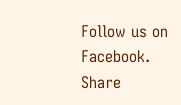Follow us on Facebook.
Share